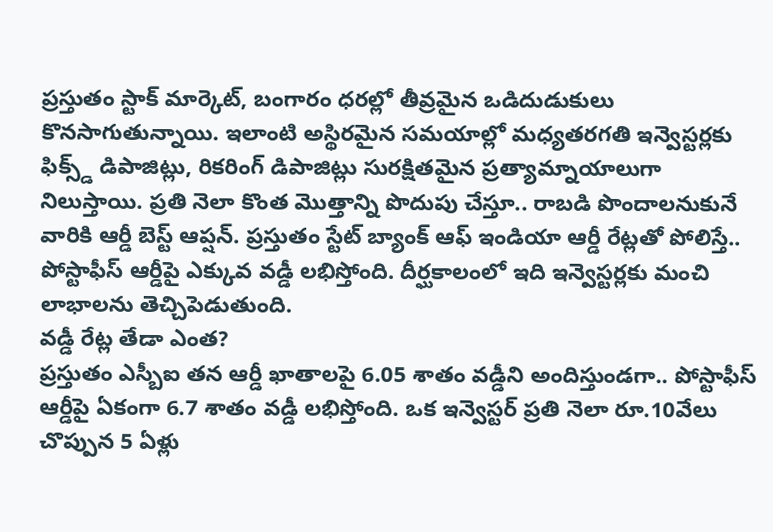ప్రస్తుతం స్టాక్ మార్కెట్, బంగారం ధరల్లో తీవ్రమైన ఒడిదుడుకులు కొనసాగుతున్నాయి. ఇలాంటి అస్థిరమైన సమయాల్లో మధ్యతరగతి ఇన్వెస్టర్లకు ఫిక్స్డ్ డిపాజిట్లు, రికరింగ్ డిపాజిట్లు సురక్షితమైన ప్రత్యామ్నాయాలుగా నిలుస్తాయి. ప్రతి నెలా కొంత మొత్తాన్ని పొదుపు చేస్తూ.. రాబడి పొందాలనుకునే వారికి ఆర్డీ బెస్ట్ ఆప్షన్. ప్రస్తుతం స్టేట్ బ్యాంక్ ఆఫ్ ఇండియా ఆర్డీ రేట్లతో పోలిస్తే.. పోస్టాఫీస్ ఆర్డీపై ఎక్కువ వడ్డీ లభిస్తోంది. దీర్ఘకాలంలో ఇది ఇన్వెస్టర్లకు మంచి లాభాలను తెచ్చిపెడుతుంది.
వడ్డీ రేట్ల తేడా ఎంత?
ప్రస్తుతం ఎస్బీఐ తన ఆర్డీ ఖాతాలపై 6.05 శాతం వడ్డీని అందిస్తుండగా.. పోస్టాఫీస్ ఆర్డీపై ఏకంగా 6.7 శాతం వడ్డీ లభిస్తోంది. ఒక ఇన్వెస్టర్ ప్రతి నెలా రూ.10వేలు చొప్పున 5 ఏళ్లు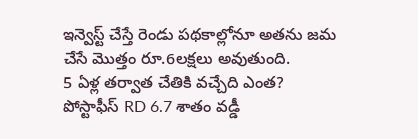ఇన్వెస్ట్ చేస్తే రెండు పథకాల్లోనూ అతను జమ చేసే మొత్తం రూ.6లక్షలు అవుతుంది.
5 ఏళ్ల తర్వాత చేతికి వచ్చేది ఎంత?
పోస్టాఫీస్ RD 6.7 శాతం వడ్డీ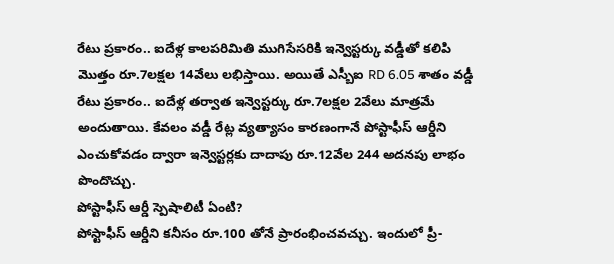రేటు ప్రకారం.. ఐదేళ్ల కాలపరిమితి ముగిసేసరికి ఇన్వెస్టర్కు వడ్డీతో కలిపి మొత్తం రూ.7లక్షల 14వేలు లభిస్తాయి. అయితే ఎస్బీఐ RD 6.05 శాతం వడ్డీ రేటు ప్రకారం.. ఐదేళ్ల తర్వాత ఇన్వెస్టర్కు రూ.7లక్షల 2వేలు మాత్రమే అందుతాయి. కేవలం వడ్డీ రేట్ల వ్యత్యాసం కారణంగానే పోస్టాఫీస్ ఆర్డీని ఎంచుకోవడం ద్వారా ఇన్వెస్టర్లకు దాదాపు రూ.12వేల 244 అదనపు లాభం పొందొచ్చు.
పోస్టాఫీస్ ఆర్డీ స్పెషాలిటీ ఏంటి?
పోస్టాఫీస్ ఆర్డీని కనీసం రూ.100 తోనే ప్రారంభించవచ్చు. ఇందులో ప్రీ-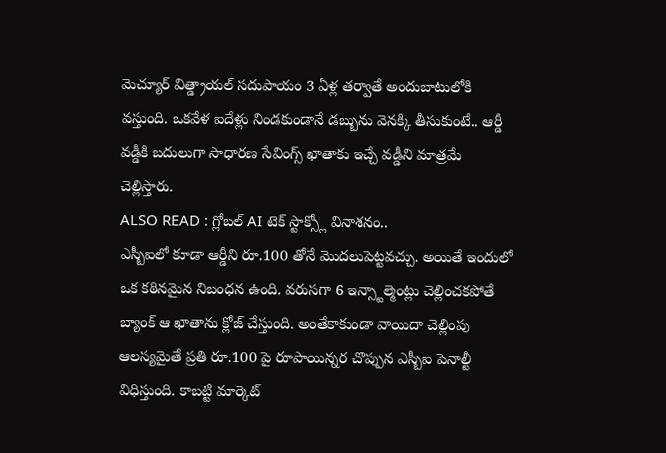మెచ్యూర్ విత్డ్రాయల్ సదుపాయం 3 ఏళ్ల తర్వాతే అందుబాటులోకి వస్తుంది. ఒకవేళ ఐదేళ్లు నిండకుండానే డబ్బును వెనక్కి తీసుకుంటే.. ఆర్డీ వడ్డీకి బదులుగా సాధారణ సేవింగ్స్ ఖాతాకు ఇచ్చే వడ్డీని మాత్రమే చెల్లిస్తారు.
ALSO READ : గ్లోబల్ AI టెక్ స్టాక్స్లో వినాశనం..
ఎస్బీఐలో కూడా ఆర్డీని రూ.100 తోనే మొదలుపెట్టవచ్చు. అయితే ఇందులో ఒక కఠినమైన నిబంధన ఉంది. వరుసగా 6 ఇన్స్టాల్మెంట్లు చెల్లించకపోతే బ్యాంక్ ఆ ఖాతాను క్లోజ్ చేస్తుంది. అంతేకాకుండా వాయిదా చెల్లింపు ఆలస్యమైతే ప్రతి రూ.100 పై రూపాయిన్నర చొప్పున ఎస్బీఐ పెనాల్టీ విధిస్తుంది. కాబట్టి మార్కెట్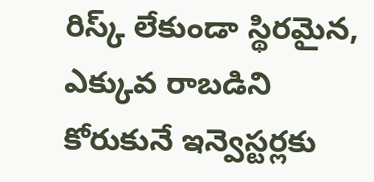రిస్క్ లేకుండా స్థిరమైన, ఎక్కువ రాబడిని కోరుకునే ఇన్వెస్టర్లకు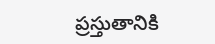ప్రస్తుతానికి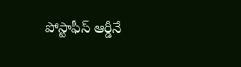పోస్టాఫీస్ ఆర్డీనే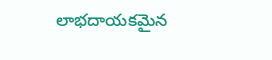లాభదాయకమైన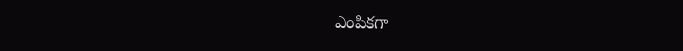ఎంపికగా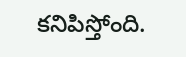కనిపిస్తోంది.